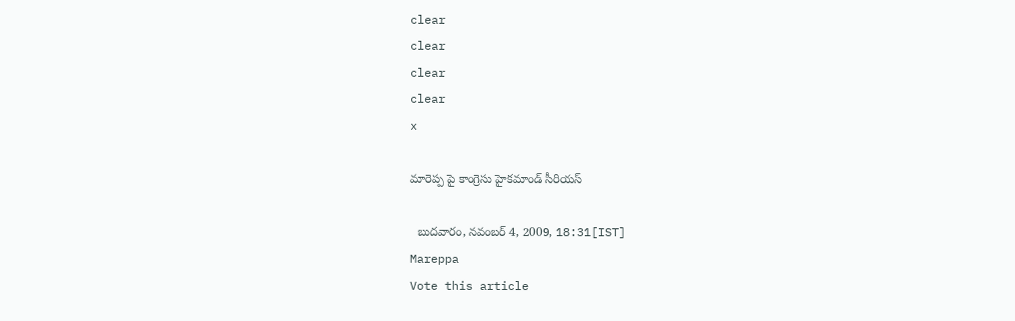clear
clear
clear
clear
x

మారెప్ప పై కాంగ్రెసు హైకమాండ్ సీరియస్

  బుదవారం, నవంబర్ 4, 2009, 18:31[IST]
Mareppa
Vote this article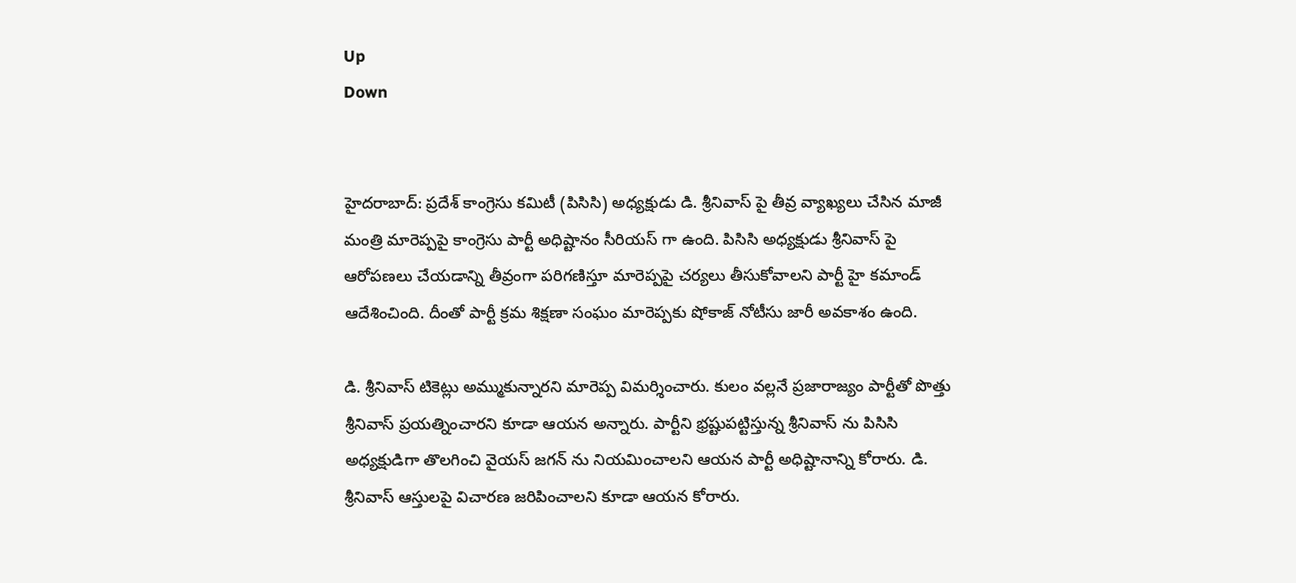Up
Down


హైదరాబాద్: ప్రదేశ్ కాంగ్రెసు కమిటీ (పిసిసి) అధ్యక్షుడు డి. శ్రీనివాస్ పై తీవ్ర వ్యాఖ్యలు చేసిన మాజీ మంత్రి మారెప్పపై కాంగ్రెసు పార్టీ అధిష్టానం సీరియస్ గా ఉంది. పిసిసి అధ్యక్షుడు శ్రీనివాస్ పై ఆరోపణలు చేయడాన్ని తీవ్రంగా పరిగణిస్తూ మారెప్పపై చర్యలు తీసుకోవాలని పార్టీ హై కమాండ్ ఆదేశించింది. దీంతో పార్టీ క్రమ శిక్షణా సంఘం మారెప్పకు షోకాజ్ నోటీసు జారీ అవకాశం ఉంది.

డి. శ్రీనివాస్ టికెట్లు అమ్ముకున్నారని మారెప్ప విమర్శించారు. కులం వల్లనే ప్రజారాజ్యం పార్టీతో పొత్తు శ్రీనివాస్ ప్రయత్నించారని కూడా ఆయన అన్నారు. పార్టీని భ్రష్టుపట్టిస్తున్న శ్రీనివాస్ ను పిసిసి అధ్యక్షుడిగా తొలగించి వైయస్ జగన్ ను నియమించాలని ఆయన పార్టీ అధిష్టానాన్ని కోరారు. డి. శ్రీనివాస్ ఆస్తులపై విచారణ జరిపించాలని కూడా ఆయన కోరారు.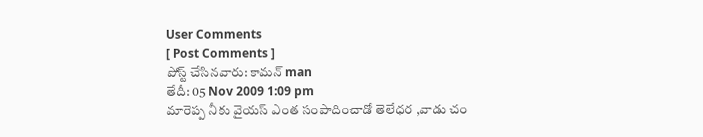User Comments
[ Post Comments ]
పోస్ట్ చేసినవారు: కామన్ man
తేదీ: 05 Nov 2009 1:09 pm
మారెప్ప నీకు వైయస్ ఎంత సంపాదించాడో తెలేధర ,వాడు చం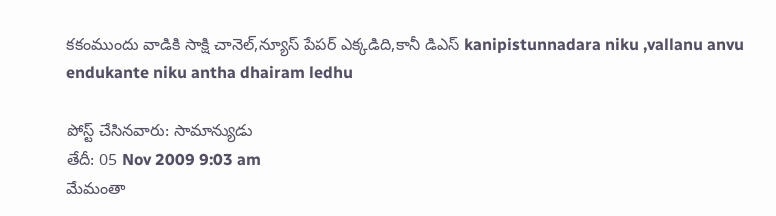కకంముందు వాడికి సాక్షి చానెల్,న్యూస్ పేపర్ ఎక్కడిది,కానీ డిఎస్ kanipistunnadara niku ,vallanu anvu endukante niku antha dhairam ledhu

పోస్ట్ చేసినవారు: సామాన్యుడు
తేదీ: 05 Nov 2009 9:03 am
మేమంతా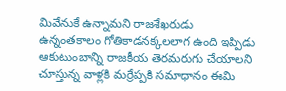మివేనుకే ఉన్నామని రాజశేఖరుడు ఉన్నంతకాలం గోతికాడనక్కలలాగ ఉంది ఇప్పిడు ఆకుటుంబాన్ని రాజకీయ తెరమరుగు చేయాలని చూస్తున్న వాళ్లకి మర్రేప్పకి సమాధానం ఈమి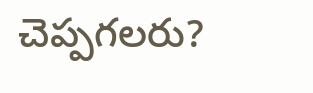చెప్పగలరు?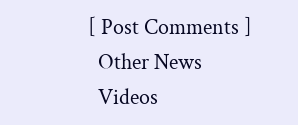[ Post Comments ]
  Other News
  Videos